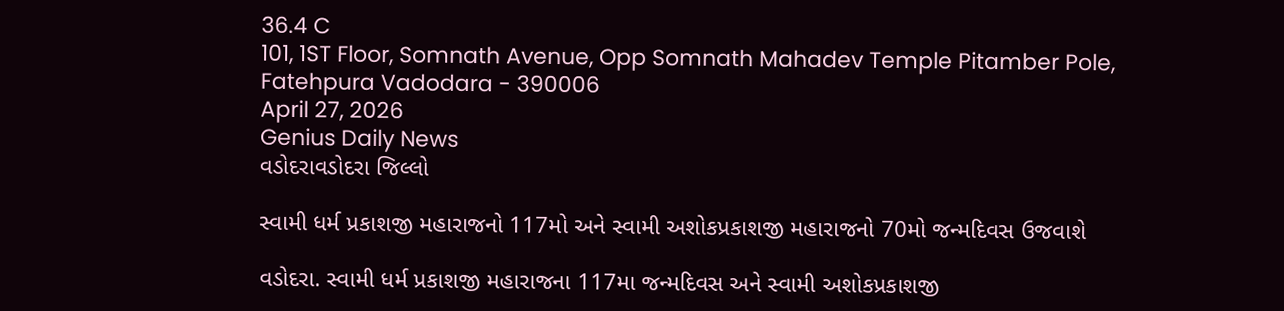36.4 C
101, 1ST Floor, Somnath Avenue, Opp Somnath Mahadev Temple Pitamber Pole, Fatehpura Vadodara - 390006
April 27, 2026
Genius Daily News
વડોદરાવડોદરા જિલ્લો

સ્વામી ધર્મ પ્રકાશજી મહારાજનો 117મો અને સ્વામી અશોકપ્રકાશજી મહારાજનો 70મો જન્મદિવસ ઉજવાશે

વડોદરા. સ્વામી ધર્મ પ્રકાશજી મહારાજના 117મા જન્મદિવસ અને સ્વામી અશોકપ્રકાશજી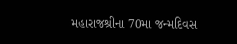મહારાજશ્રીના 70મા જન્મદિવસ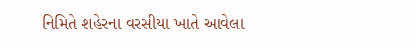નિમિતે શહેરના વરસીયા ખાતે આવેલા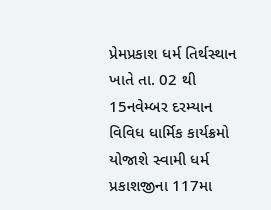પ્રેમપ્રકાશ ધર્મ તિર્થસ્થાન ખાતે તા. 02 થી 15નવેમ્બર દરમ્યાન વિવિધ ધાર્મિક કાર્યક્રમો યોજાશે સ્વામી ધર્મ પ્રકાશજીના 117મા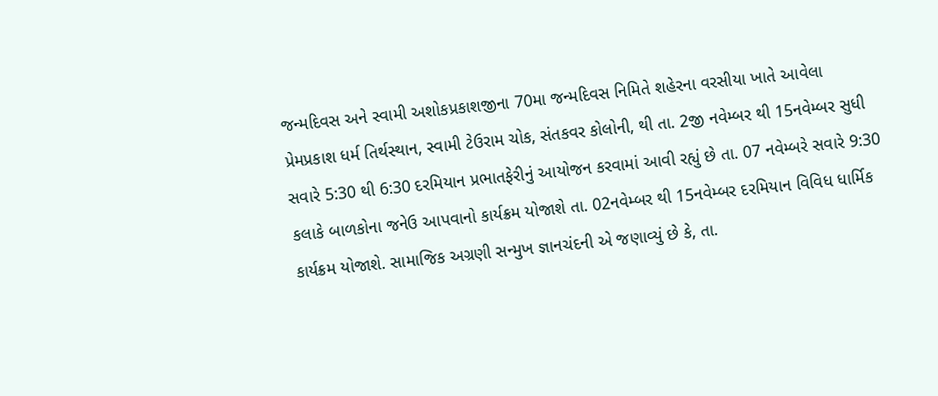જન્મદિવસ અને સ્વામી અશોકપ્રકાશજીના 70મા જન્મદિવસ નિમિતે શહેરના વરસીયા ખાતે આવેલા પ્રેમપ્રકાશ ધર્મ તિર્થસ્થાન, સ્વામી ટેઉરામ ચોક, સંતકવર કોલોની, થી તા. 2જી નવેમ્બર થી 15નવેમ્બર સુધી સવારે 5:30 થી 6:30 દરમિયાન પ્રભાતફેરીનું આયોજન કરવામાં આવી રહ્યું છે તા. 07 નવેમ્બરે સવારે 9:30 કલાકે બાળકોના જનેઉ આપવાનો કાર્યક્રમ યોજાશે તા. 02નવેમ્બર થી 15નવેમ્બર દરમિયાન વિવિધ ધાર્મિક કાર્યક્રમ યોજાશે. સામાજિક અગ્રણી સન્મુખ જ્ઞાનચંદની એ જણાવ્યું છે કે, તા.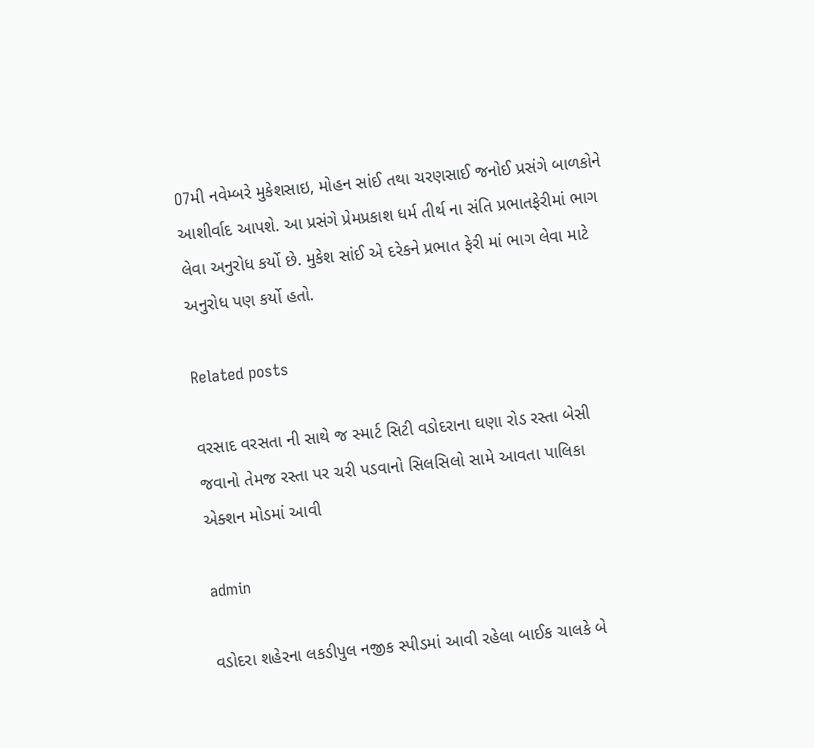O7મી નવેમ્બરે મુકેશસાઇ, મોહન સાંઈ તથા ચરણસાઈ જનોઈ પ્રસંગે બાળકોને આશીર્વાદ આપશે. આ પ્રસંગે પ્રેમપ્રકાશ ધર્મ તીર્થ ના સંતિ પ્રભાતફેરીમાં ભાગ લેવા અનુરોધ કર્યો છે. મુકેશ સાંઈ એ દરેકને પ્રભાત ફેરી માં ભાગ લેવા માટે અનુરોધ પણ કર્યો હતો.

Related posts

વરસાદ વરસતા ની સાથે જ સ્માર્ટ સિટી વડોદરાના ઘણા રોડ રસ્તા બેસી જવાનો તેમજ રસ્તા પર ચરી પડવાનો સિલસિલો સામે આવતા પાલિકા એક્શન મોડમાં આવી

admin

વડોદરા શહેરના લકડીપુલ નજીક સ્પીડમાં આવી રહેલા બાઈક ચાલકે બે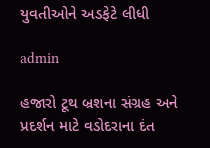યુવતીઓને અડફેટે લીધી

admin

હજારો ટૂથ બ્રશના સંગ્રહ અને પ્રદર્શન માટે વડોદરાના દંત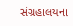સંગ્રહાલયના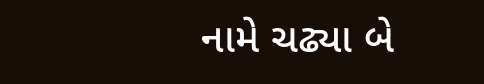નામે ચઢ્યા બે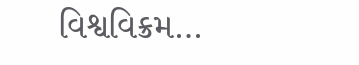વિશ્વવિક્રમ…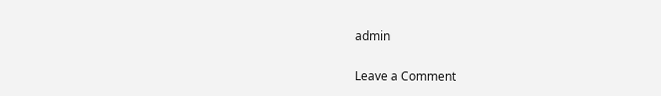admin

Leave a Comment